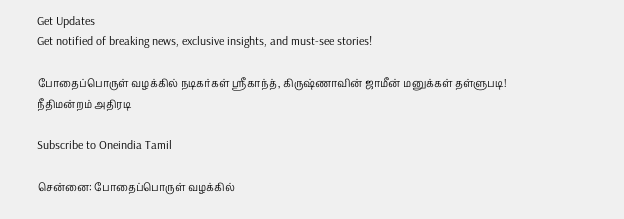Get Updates
Get notified of breaking news, exclusive insights, and must-see stories!

போதைப்பொருள் வழக்கில் நடிகர்கள் ஸ்ரீகாந்த், கிருஷ்ணாவின் ஜாமீன் மனுக்கள் தள்ளுபடி! நீதிமன்றம் அதிரடி

Subscribe to Oneindia Tamil

சென்னை: போதைப்பொருள் வழக்கில்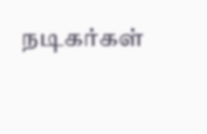நடிகர்கள்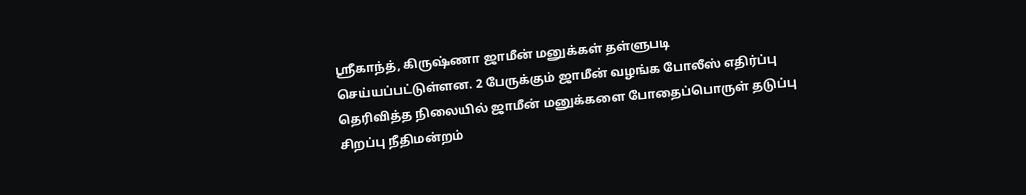ஸ்ரீகாந்த், கிருஷ்ணா ஜாமீன் மனுக்கள் தள்ளுபடி செய்யப்பட்டுள்ளன. 2 பேருக்கும் ஜாமீன் வழங்க போலீஸ் எதிர்ப்பு தெரிவித்த நிலையில் ஜாமீன் மனுக்களை போதைப்பொருள் தடுப்பு சிறப்பு நீதிமன்றம்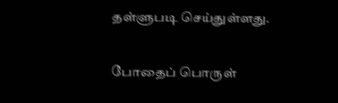தள்ளுபடி செய்துள்ளது.

போதைப் பொருள்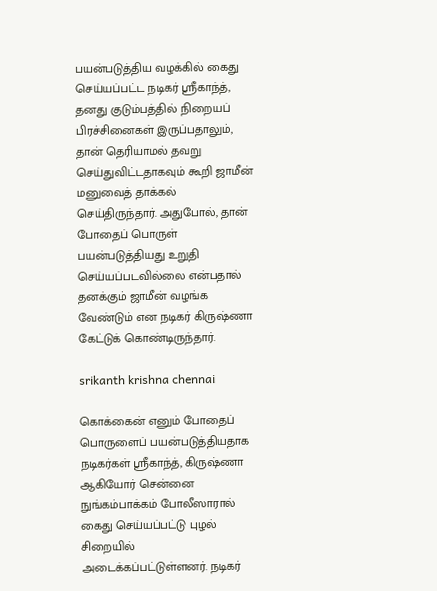பயன்படுத்திய வழக்கில் கைது செய்யப்பட்ட நடிகர் ஸ்ரீகாந்த், தனது குடும்பத்தில் நிறையப் பிரச்சினைகள் இருப்பதாலும், தான் தெரியாமல் தவறு செய்துவிட்டதாகவும் கூறி ஜாமீன் மனுவைத் தாக்கல் செய்திருந்தார். அதுபோல், தான் போதைப் பொருள் பயன்படுத்தியது உறுதி செய்யப்படவில்லை என்பதால் தனக்கும் ஜாமீன் வழங்க வேண்டும் என நடிகர் கிருஷ்ணா கேட்டுக் கொண்டிருந்தார்.

srikanth krishna chennai

கொக்கைன் எனும் போதைப் பொருளைப் பயன்படுத்தியதாக நடிகர்கள் ஸ்ரீகாந்த், கிருஷ்ணா ஆகியோர் சென்னை நுங்கம்பாக்கம் போலீஸாரால் கைது செய்யப்பட்டு புழல் சிறையில் அடைக்கப்பட்டுள்ளனர். நடிகர்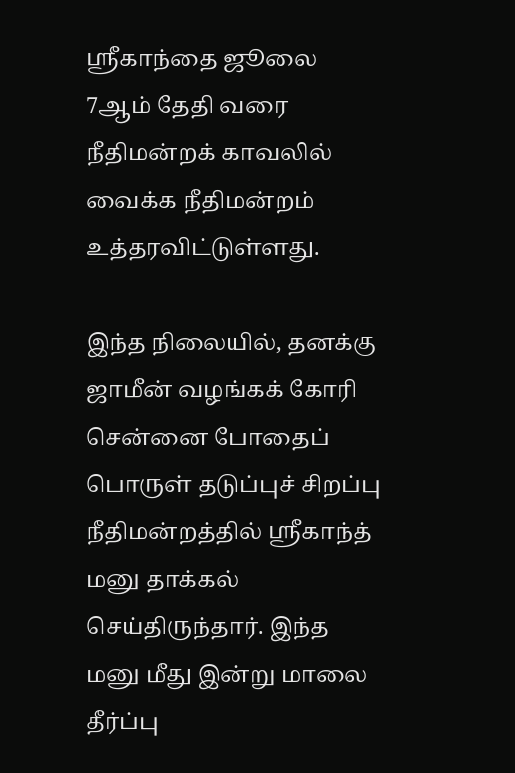ஸ்ரீகாந்தை ஜூலை 7ஆம் தேதி வரை நீதிமன்றக் காவலில் வைக்க நீதிமன்றம் உத்தரவிட்டுள்ளது.

இந்த நிலையில், தனக்கு ஜாமீன் வழங்கக் கோரி சென்னை போதைப் பொருள் தடுப்புச் சிறப்பு நீதிமன்றத்தில் ஸ்ரீகாந்த் மனு தாக்கல் செய்திருந்தார். இந்த மனு மீது இன்று மாலை தீர்ப்பு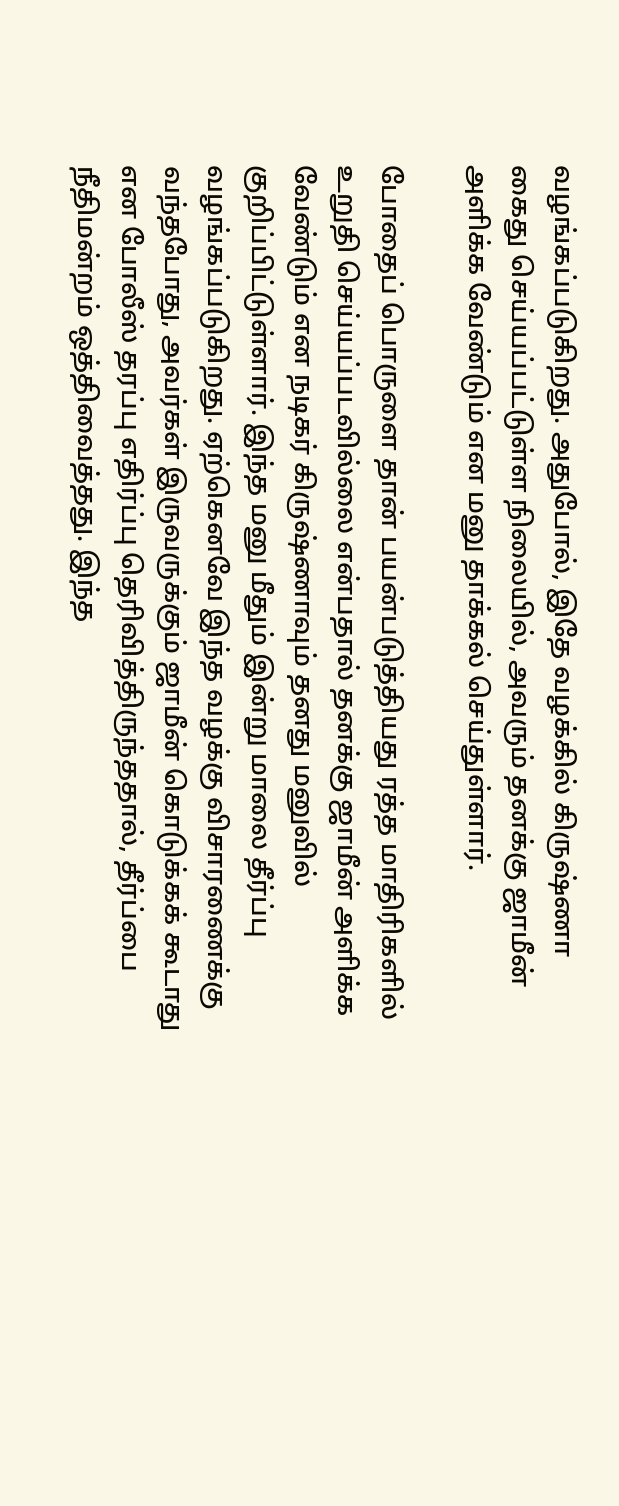வழங்கப்படுகிறது. அதுபோல், இதே வழக்கில் கிருஷ்ணா கைது செய்யப்பட்டுள்ள நிலையில், அவரும் தனக்கு ஜாமீன் அளிக்க வேண்டும் என மனு தாக்கல் செய்துள்ளார்.

போதைப் பொருளை தான் பயன்படுத்தியது ரத்த மாதிரிகளில் உறுதி செய்யப்படவில்லை என்பதால் தனக்கு ஜாமீன் அளிக்க வேண்டும் என நடிகர் கிருஷ்ணாவும் தனது மனுவில் குறிப்பிட்டுள்ளார். இந்த மனு மீதும் இன்று மாலை தீர்ப்பு வழங்கப்படுகிறது. ஏற்கெனவே இந்த வழக்கு விசாரணைக்கு வந்தபோது, அவர்கள் இருவருக்கும் ஜாமீன் கொடுக்கக் கூடாது என போலீஸ் தரப்பு எதிர்ப்பு தெரிவித்திருந்ததால், தீர்ப்பை நீதிமன்றம் ஒத்திவைத்தது. இந்த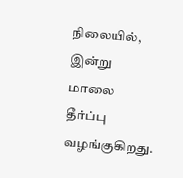நிலையில், இன்று மாலை தீர்ப்பு வழங்குகிறது.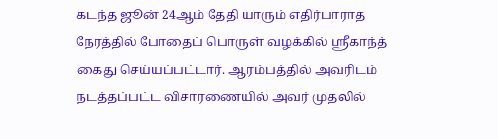கடந்த ஜூன் 24ஆம் தேதி யாரும் எதிர்பாராத நேரத்தில் போதைப் பொருள் வழக்கில் ஸ்ரீகாந்த் கைது செய்யப்பட்டார். ஆரம்பத்தில் அவரிடம் நடத்தப்பட்ட விசாரணையில் அவர் முதலில்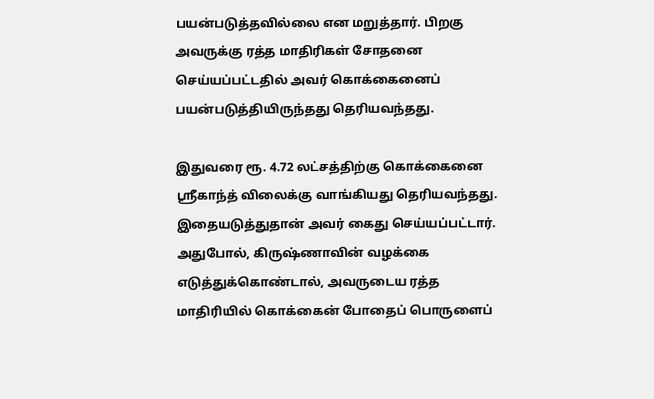பயன்படுத்தவில்லை என மறுத்தார். பிறகு அவருக்கு ரத்த மாதிரிகள் சோதனை செய்யப்பட்டதில் அவர் கொக்கைனைப் பயன்படுத்தியிருந்தது தெரியவந்தது.

இதுவரை ரூ. 4.72 லட்சத்திற்கு கொக்கைனை ஸ்ரீகாந்த் விலைக்கு வாங்கியது தெரியவந்தது. இதையடுத்துதான் அவர் கைது செய்யப்பட்டார். அதுபோல், கிருஷ்ணாவின் வழக்கை எடுத்துக்கொண்டால், அவருடைய ரத்த மாதிரியில் கொக்கைன் போதைப் பொருளைப்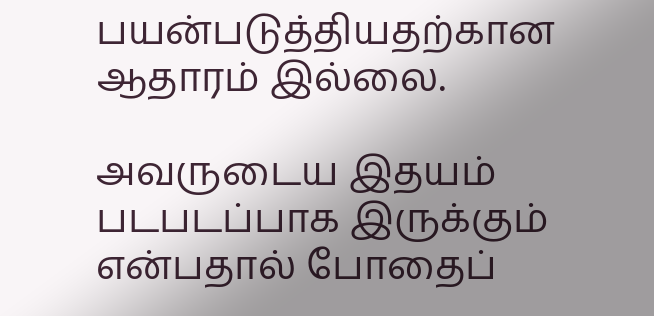பயன்படுத்தியதற்கான ஆதாரம் இல்லை.

அவருடைய இதயம் படபடப்பாக இருக்கும் என்பதால் போதைப்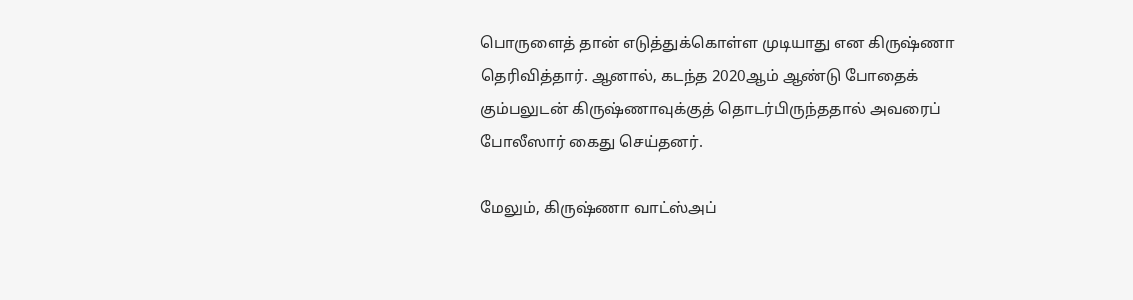பொருளைத் தான் எடுத்துக்கொள்ள முடியாது என கிருஷ்ணா தெரிவித்தார். ஆனால், கடந்த 2020ஆம் ஆண்டு போதைக் கும்பலுடன் கிருஷ்ணாவுக்குத் தொடர்பிருந்ததால் அவரைப் போலீஸார் கைது செய்தனர்.

மேலும், கிருஷ்ணா வாட்ஸ்அப்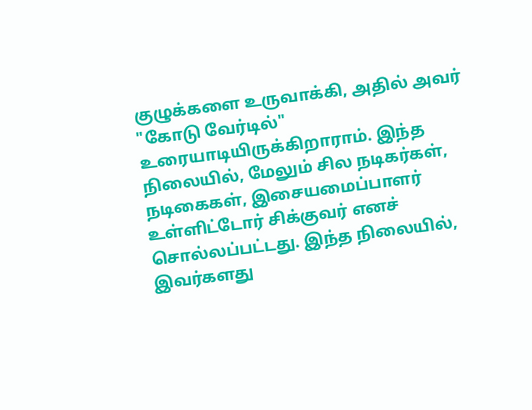குழுக்களை உருவாக்கி, அதில் அவர் "கோடு வேர்டில்" உரையாடியிருக்கிறாராம். இந்த நிலையில், மேலும் சில நடிகர்கள், நடிகைகள், இசையமைப்பாளர் உள்ளிட்டோர் சிக்குவர் எனச் சொல்லப்பட்டது. இந்த நிலையில், இவர்களது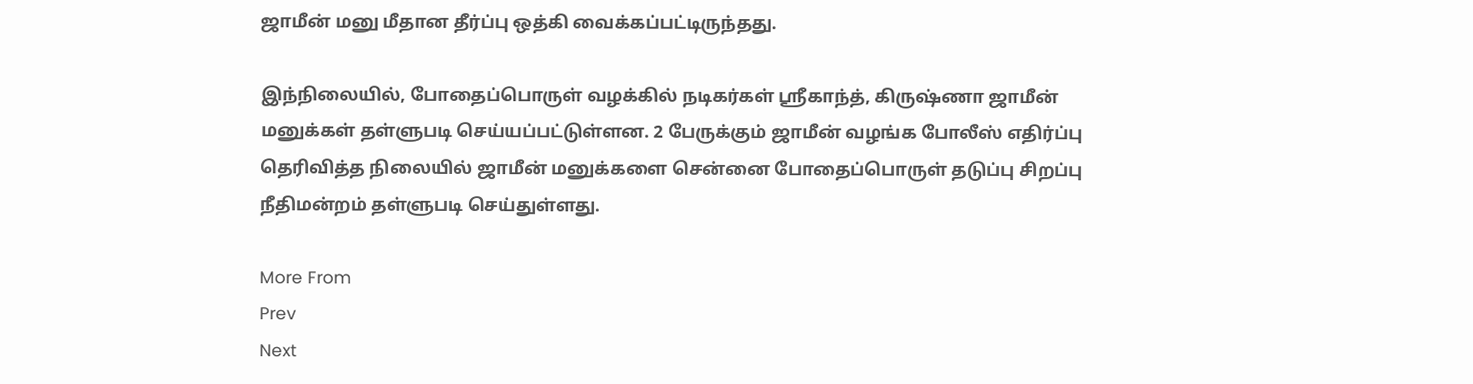ஜாமீன் மனு மீதான தீர்ப்பு ஒத்கி வைக்கப்பட்டிருந்தது.

இந்நிலையில், போதைப்பொருள் வழக்கில் நடிகர்கள் ஸ்ரீகாந்த், கிருஷ்ணா ஜாமீன் மனுக்கள் தள்ளுபடி செய்யப்பட்டுள்ளன. 2 பேருக்கும் ஜாமீன் வழங்க போலீஸ் எதிர்ப்பு தெரிவித்த நிலையில் ஜாமீன் மனுக்களை சென்னை போதைப்பொருள் தடுப்பு சிறப்பு நீதிமன்றம் தள்ளுபடி செய்துள்ளது.

More From
Prev
Next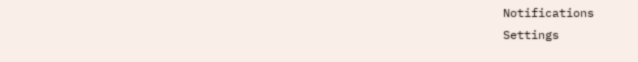Notifications
Settings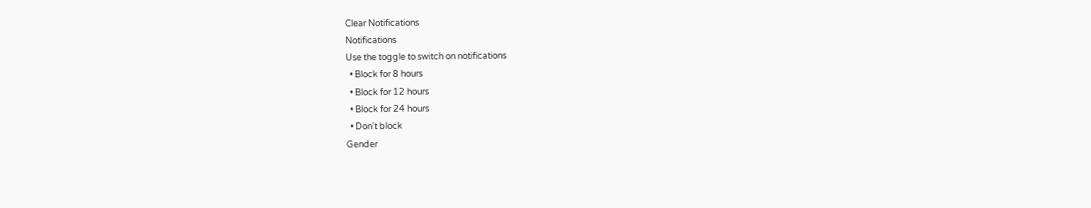Clear Notifications
Notifications
Use the toggle to switch on notifications
  • Block for 8 hours
  • Block for 12 hours
  • Block for 24 hours
  • Don't block
Gender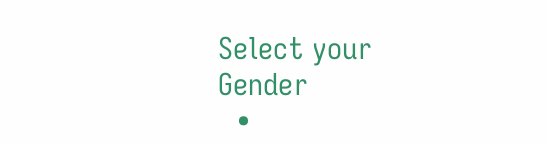Select your Gender
  •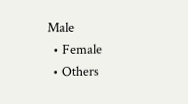Male
  • Female
  • Others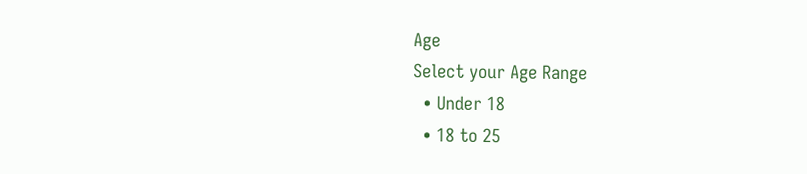Age
Select your Age Range
  • Under 18
  • 18 to 25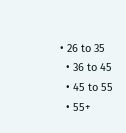• 26 to 35
  • 36 to 45
  • 45 to 55
  • 55+